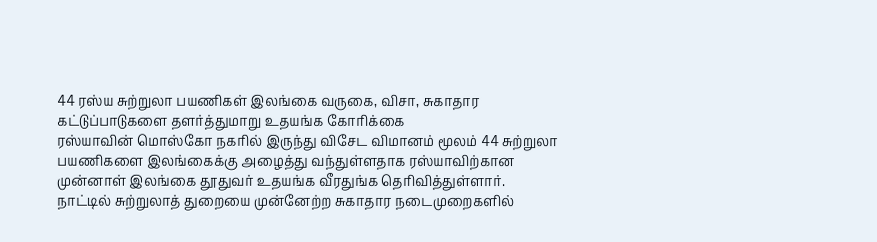44 ரஸ்ய சுற்றுலா பயணிகள் இலங்கை வருகை, விசா, சுகாதார கட்டுப்பாடுகளை தளர்த்துமாறு உதயங்க கோரிக்கை
ரஸ்யாவின் மொஸ்கோ நகரில் இருந்து விசேட விமானம் மூலம் 44 சுற்றுலா பயணிகளை இலங்கைக்கு அழைத்து வந்துள்ளதாக ரஸ்யாவிற்கான முன்னாள் இலங்கை தூதுவர் உதயங்க வீரதுங்க தெரிவித்துள்ளார்.
நாட்டில் சுற்றுலாத் துறையை முன்னேற்ற சுகாதார நடைமுறைகளில்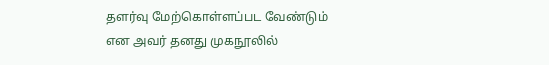தளர்வு மேற்கொள்ளப்பட வேண்டும் என அவர் தனது முகநூலில்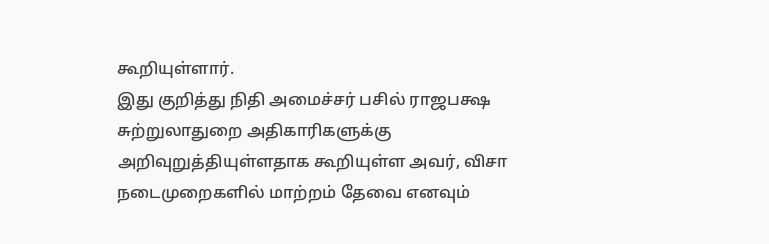கூறியுள்ளார்.
இது குறித்து நிதி அமைச்சர் பசில் ராஜபக்ஷ சுற்றுலாதுறை அதிகாரிகளுக்கு அறிவுறுத்தியுள்ளதாக கூறியுள்ள அவர், விசா நடைமுறைகளில் மாற்றம் தேவை எனவும்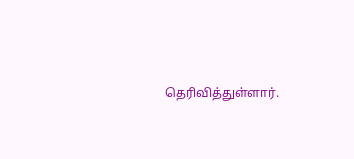தெரிவித்துள்ளார்.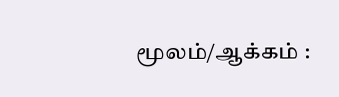மூலம்/ஆக்கம் :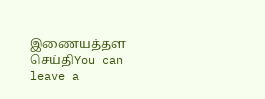இணையத்தள செய்திYou can leave a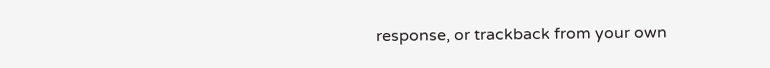response, or trackback from your own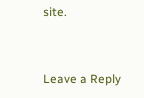site.


Leave a Reply